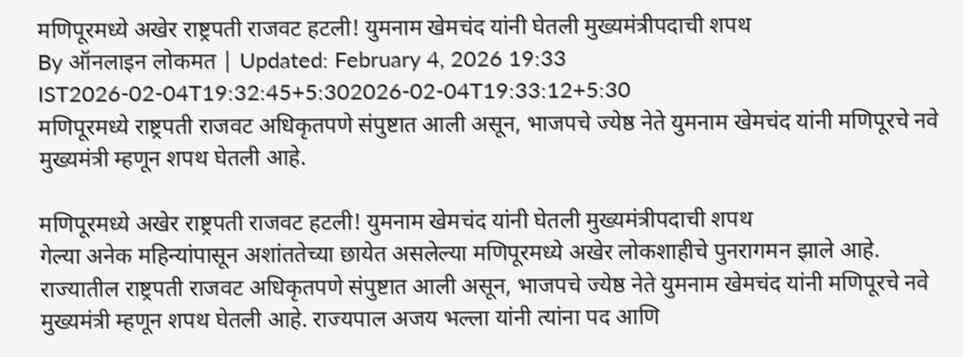मणिपूरमध्ये अखेर राष्ट्रपती राजवट हटली! युमनाम खेमचंद यांनी घेतली मुख्यमंत्रीपदाची शपथ
By ऑनलाइन लोकमत | Updated: February 4, 2026 19:33 IST2026-02-04T19:32:45+5:302026-02-04T19:33:12+5:30
मणिपूरमध्ये राष्ट्रपती राजवट अधिकृतपणे संपुष्टात आली असून, भाजपचे ज्येष्ठ नेते युमनाम खेमचंद यांनी मणिपूरचे नवे मुख्यमंत्री म्हणून शपथ घेतली आहे.

मणिपूरमध्ये अखेर राष्ट्रपती राजवट हटली! युमनाम खेमचंद यांनी घेतली मुख्यमंत्रीपदाची शपथ
गेल्या अनेक महिन्यांपासून अशांततेच्या छायेत असलेल्या मणिपूरमध्ये अखेर लोकशाहीचे पुनरागमन झाले आहे. राज्यातील राष्ट्रपती राजवट अधिकृतपणे संपुष्टात आली असून, भाजपचे ज्येष्ठ नेते युमनाम खेमचंद यांनी मणिपूरचे नवे मुख्यमंत्री म्हणून शपथ घेतली आहे. राज्यपाल अजय भल्ला यांनी त्यांना पद आणि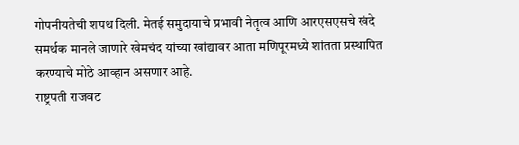गोपनीयतेची शपथ दिली. मेतई समुदायाचे प्रभावी नेतृत्व आणि आरएसएसचे खंदे समर्थक मानले जाणारे खेमचंद यांच्या खांद्यावर आता मणिपूरमध्ये शांतता प्रस्थापित करण्याचे मोठे आव्हान असणार आहे.
राष्ट्रपती राजवट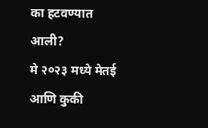का हटवण्यात आली?
मे २०२३ मध्ये मेतई आणि कुकी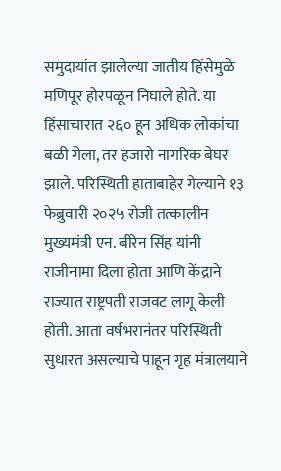समुदायांत झालेल्या जातीय हिंसेमुळे मणिपूर होरपळून निघाले होते. या हिंसाचारात २६० हून अधिक लोकांचा बळी गेला, तर हजारो नागरिक बेघर झाले. परिस्थिती हाताबाहेर गेल्याने १३ फेब्रुवारी २०२५ रोजी तत्कालीन मुख्यमंत्री एन. बीरेन सिंह यांनी राजीनामा दिला होता आणि केंद्राने राज्यात राष्ट्रपती राजवट लागू केली होती. आता वर्षभरानंतर परिस्थिती सुधारत असल्याचे पाहून गृह मंत्रालयाने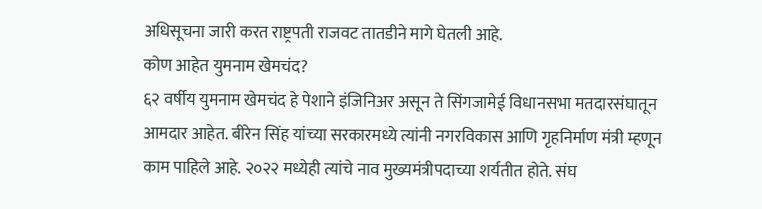अधिसूचना जारी करत राष्ट्रपती राजवट तातडीने मागे घेतली आहे.
कोण आहेत युमनाम खेमचंद?
६२ वर्षीय युमनाम खेमचंद हे पेशाने इंजिनिअर असून ते सिंगजामेई विधानसभा मतदारसंघातून आमदार आहेत. बीरेन सिंह यांच्या सरकारमध्ये त्यांनी नगरविकास आणि गृहनिर्माण मंत्री म्हणून काम पाहिले आहे. २०२२ मध्येही त्यांचे नाव मुख्यमंत्रीपदाच्या शर्यतीत होते. संघ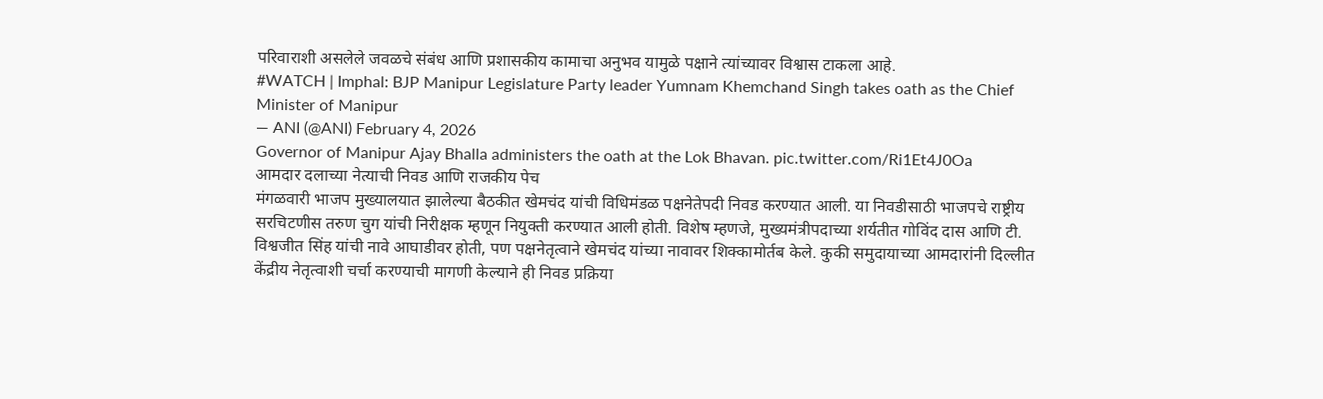परिवाराशी असलेले जवळचे संबंध आणि प्रशासकीय कामाचा अनुभव यामुळे पक्षाने त्यांच्यावर विश्वास टाकला आहे.
#WATCH | Imphal: BJP Manipur Legislature Party leader Yumnam Khemchand Singh takes oath as the Chief Minister of Manipur
— ANI (@ANI) February 4, 2026
Governor of Manipur Ajay Bhalla administers the oath at the Lok Bhavan. pic.twitter.com/Ri1Et4J0Oa
आमदार दलाच्या नेत्याची निवड आणि राजकीय पेच
मंगळवारी भाजप मुख्यालयात झालेल्या बैठकीत खेमचंद यांची विधिमंडळ पक्षनेतेपदी निवड करण्यात आली. या निवडीसाठी भाजपचे राष्ट्रीय सरचिटणीस तरुण चुग यांची निरीक्षक म्हणून नियुक्ती करण्यात आली होती. विशेष म्हणजे, मुख्यमंत्रीपदाच्या शर्यतीत गोविंद दास आणि टी. विश्वजीत सिंह यांची नावे आघाडीवर होती, पण पक्षनेतृत्वाने खेमचंद यांच्या नावावर शिक्कामोर्तब केले. कुकी समुदायाच्या आमदारांनी दिल्लीत केंद्रीय नेतृत्वाशी चर्चा करण्याची मागणी केल्याने ही निवड प्रक्रिया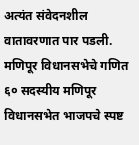अत्यंत संवेदनशील वातावरणात पार पडली.
मणिपूर विधानसभेचे गणित
६० सदस्यीय मणिपूर विधानसभेत भाजपचे स्पष्ट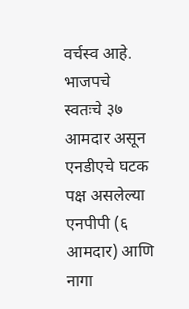वर्चस्व आहे. भाजपचे स्वतःचे ३७ आमदार असून एनडीएचे घटक पक्ष असलेल्या एनपीपी (६ आमदार) आणि नागा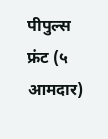पीपुल्स फ्रंट (५ आमदार)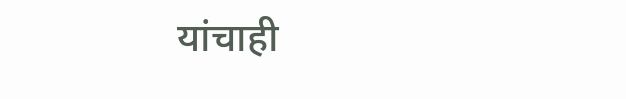यांचाही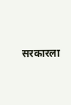सरकारला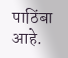पाठिंबा आहे.